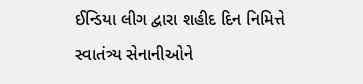ઈન્ડિયા લીગ દ્વારા શહીદ દિન નિમિત્તે સ્વાતંત્ર્ય સેનાનીઓને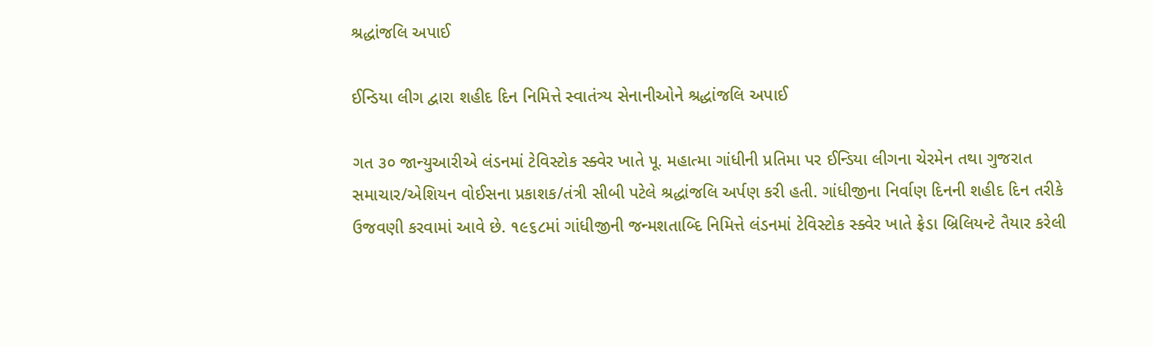શ્રદ્ધાંજલિ અપાઈ

ઈન્ડિયા લીગ દ્વારા શહીદ દિન નિમિત્તે સ્વાતંત્ર્ય સેનાનીઓને શ્રદ્ધાંજલિ અપાઈ

ગત ૩૦ જાન્યુઆરીએ લંડનમાં ટેવિસ્ટોક સ્ક્વેર ખાતે પૂ. મહાત્મા ગાંધીની પ્રતિમા પર ઈન્ડિયા લીગના ચેરમેન તથા ગુજરાત સમાચાર/એશિયન વોઈસના પ્રકાશક/તંત્રી સીબી પટેલે શ્રદ્ધાંજલિ અર્પણ કરી હતી. ગાંધીજીના નિર્વાણ દિનની શહીદ દિન તરીકે ઉજવણી કરવામાં આવે છે. ૧૯૬૮માં ગાંધીજીની જન્મશતાબ્દિ નિમિત્તે લંડનમાં ટેવિસ્ટોક સ્ક્વેર ખાતે ફ્રેડા બ્રિલિયન્ટે તૈયાર કરેલી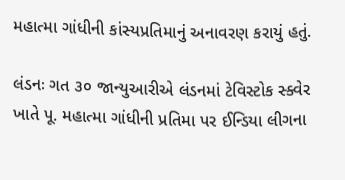મહાત્મા ગાંધીની કાંસ્યપ્રતિમાનું અનાવરણ કરાયું હતું.

લંડનઃ ગત ૩૦ જાન્યુઆરીએ લંડનમાં ટેવિસ્ટોક સ્ક્વેર ખાતે પૂ. મહાત્મા ગાંધીની પ્રતિમા પર ઈન્ડિયા લીગના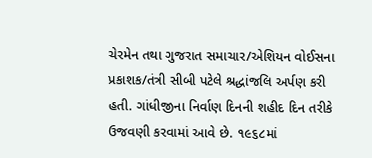ચેરમેન તથા ગુજરાત સમાચાર/એશિયન વોઈસના પ્રકાશક/તંત્રી સીબી પટેલે શ્રદ્ધાંજલિ અર્પણ કરી હતી. ગાંધીજીના નિર્વાણ દિનની શહીદ દિન તરીકે ઉજવણી કરવામાં આવે છે. ૧૯૬૮માં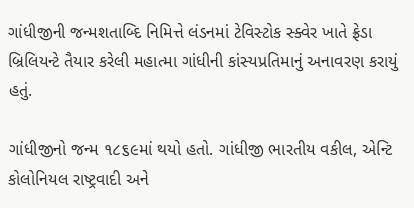ગાંધીજીની જન્મશતાબ્દિ નિમિત્તે લંડનમાં ટેવિસ્ટોક સ્ક્વેર ખાતે ફ્રેડા બ્રિલિયન્ટે તૈયાર કરેલી મહાત્મા ગાંધીની કાંસ્યપ્રતિમાનું અનાવરણ કરાયું હતું.

ગાંધીજીનો જન્મ ૧૮૬૯માં થયો હતો. ગાંધીજી ભારતીય વકીલ, એન્ટિ કોલોનિયલ રાષ્ટ્રવાદી અને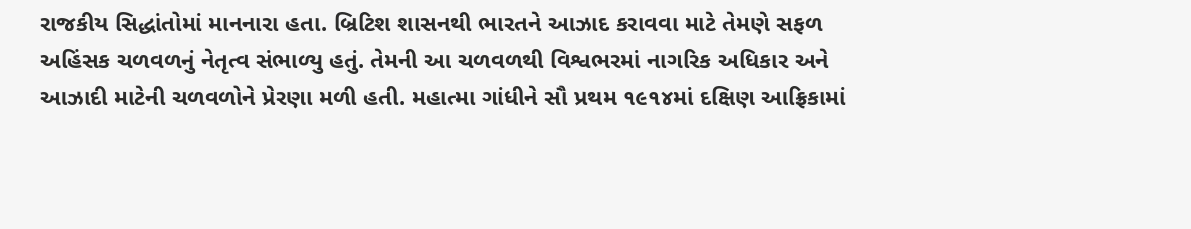રાજકીય સિદ્ધાંતોમાં માનનારા હતા. બ્રિટિશ શાસનથી ભારતને આઝાદ કરાવવા માટે તેમણે સફળ અહિંસક ચળવળનું નેતૃત્વ સંભાળ્યુ હતું. તેમની આ ચળવળથી વિશ્વભરમાં નાગરિક અધિકાર અને આઝાદી માટેની ચળવળોને પ્રેરણા મળી હતી. મહાત્મા ગાંધીને સૌ પ્રથમ ૧૯૧૪માં દક્ષિણ આફ્રિકામાં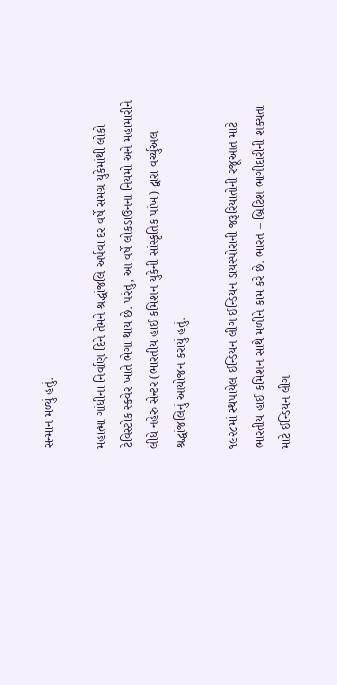સન્માન મળ્યું હતું.

મહાત્મા ગાંધીના નિર્વાણ દિને તેમને શ્રદ્ધાંજલિ અર્પવા દર વર્ષે સમગ્ર યુકેમાંથી લોકો ટેવિસ્ટોક સ્ક્વેર ખાતે ભેગા થાય છે. પરંતુ, આ વર્ષે લોકડાઉનના નિયમો અને મહામારીને લીધે નહેરુ સેન્ટર (ભારતીય હાઈ કમિશન યુકેની સાંસ્કૃતિક પાંખ) દ્વારા વર્ચ્યુઅલ શ્રદ્ધાંજલિનું આયોજન કરાયું હતું.

૧૯૨૮માં સ્થપાયેલ ઈન્ડિયન લીગ ઈન્ડિયન ડાયસ્પોરાની જરૂરિયાતોની રજૂઆત માટે ભારતીય હાઈ કમિશન સાથે મળીને કામ કરે છે. ભારત – બ્રિટિશ ભાગીદારીની શક્યતા માટે ઈન્ડિયન લીગ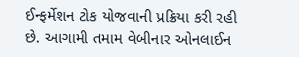ઈન્ફર્મેશન ટોક યોજવાની પ્રક્રિયા કરી રહી છે. આગામી તમામ વેબીનાર ઓનલાઈન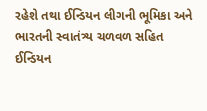રહેશે તથા ઈન્ડિયન લીગની ભૂમિકા અને ભારતની સ્વાતંત્ર્ય ચળવળ સહિત ઈન્ડિયન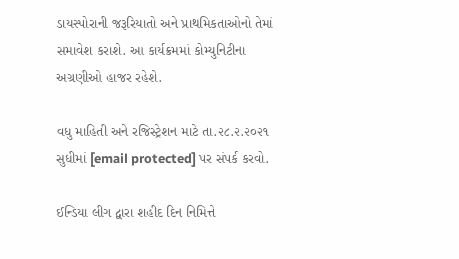ડાયસ્પોરાની જરૂરિયાતો અને પ્રાથમિકતાઓનો તેમાં સમાવેશ કરાશે. આ કાર્યક્રમમાં કોમ્યુનિટીના અગ્રણીઓ હાજર રહેશે.

વધુ માહિતી અને રજિસ્ટ્રેશન માટે તા.૨૮.૨.૨૦૨૧ સુધીમાં [email protected] પર સંપર્ક કરવો.

ઈન્ડિયા લીગ દ્વારા શહીદ દિન નિમિત્તે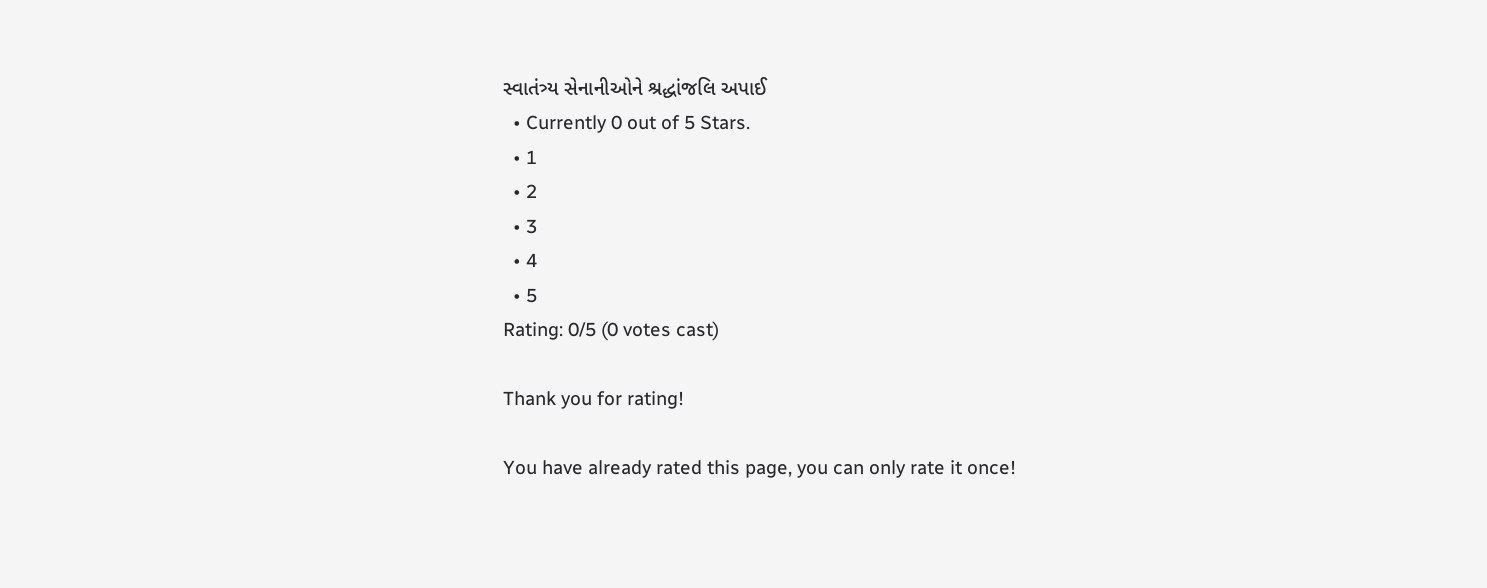સ્વાતંત્ર્ય સેનાનીઓને શ્રદ્ધાંજલિ અપાઈ
  • Currently 0 out of 5 Stars.
  • 1
  • 2
  • 3
  • 4
  • 5
Rating: 0/5 (0 votes cast)

Thank you for rating!

You have already rated this page, you can only rate it once!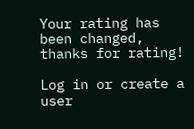Your rating has been changed, thanks for rating!

Log in or create a user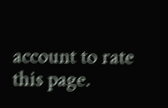account to rate this page.